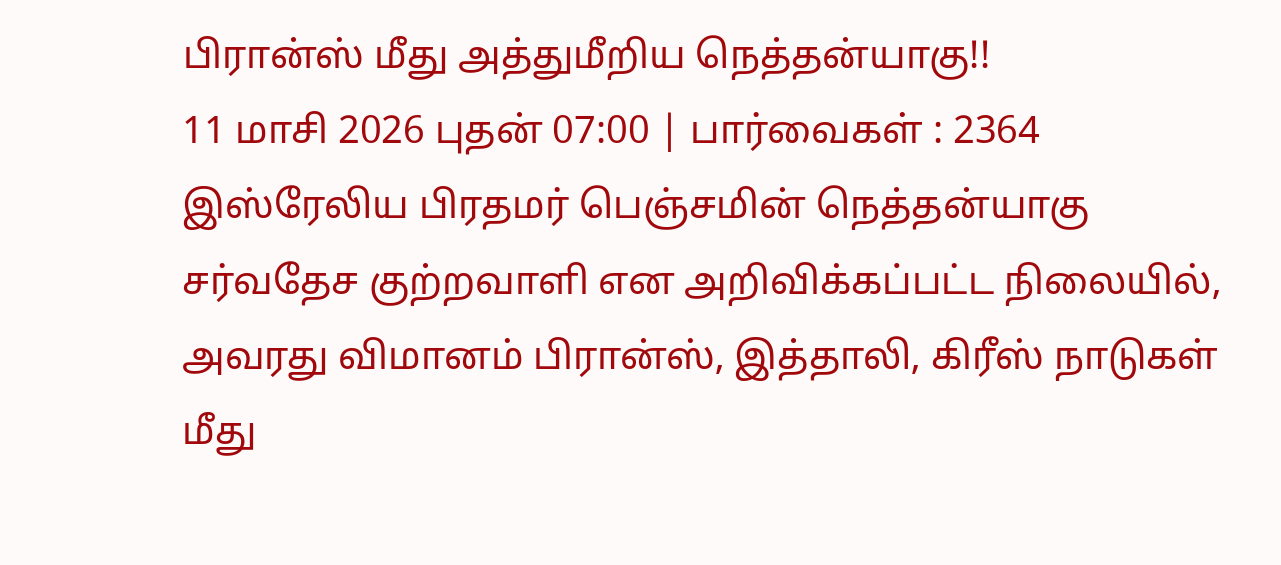பிரான்ஸ் மீது அத்துமீறிய நெத்தன்யாகு!!
11 மாசி 2026 புதன் 07:00 | பார்வைகள் : 2364
இஸ்ரேலிய பிரதமர் பெஞ்சமின் நெத்தன்யாகு சர்வதேச குற்றவாளி என அறிவிக்கப்பட்ட நிலையில், அவரது விமானம் பிரான்ஸ், இத்தாலி, கிரீஸ் நாடுகள் மீது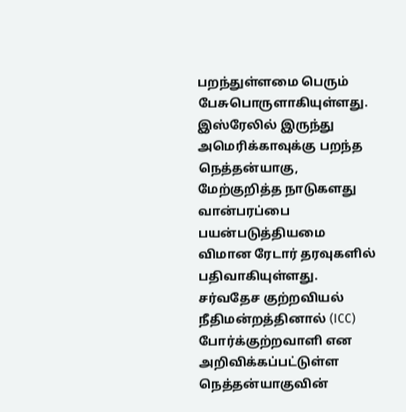பறந்துள்ளமை பெரும் பேசுபொருளாகியுள்ளது.
இஸ்ரேலில் இருந்து அமெரிக்காவுக்கு பறந்த நெத்தன்யாகு, மேற்குறித்த நாடுகளது வான்பரப்பை பயன்படுத்தியமை விமான ரேடார் தரவுகளில் பதிவாகியுள்ளது. சர்வதேச குற்றவியல் நீதிமன்றத்தினால் (ICC) போர்க்குற்றவாளி என அறிவிக்கப்பட்டுள்ள நெத்தன்யாகுவின்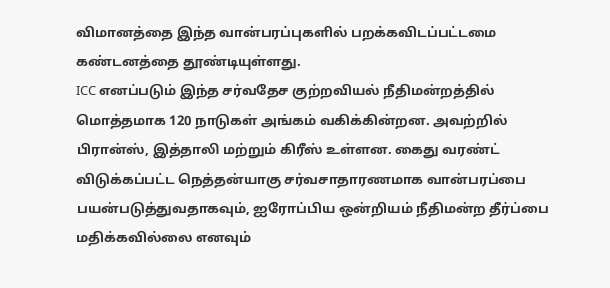விமானத்தை இந்த வான்பரப்புகளில் பறக்கவிடப்பட்டமை கண்டனத்தை தூண்டியுள்ளது.
ICC எனப்படும் இந்த சர்வதேச குற்றவியல் நீதிமன்றத்தில் மொத்தமாக 120 நாடுகள் அங்கம் வகிக்கின்றன. அவற்றில் பிரான்ஸ், இத்தாலி மற்றும் கிரீஸ் உள்ளன. கைது வரண்ட் விடுக்கப்பட்ட நெத்தன்யாகு சர்வசாதாரணமாக வான்பரப்பை பயன்படுத்துவதாகவும், ஐரோப்பிய ஒன்றியம் நீதிமன்ற தீர்ப்பை மதிக்கவில்லை எனவும்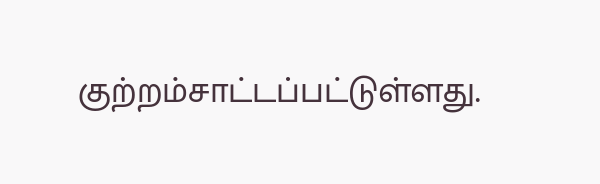குற்றம்சாட்டப்பட்டுள்ளது.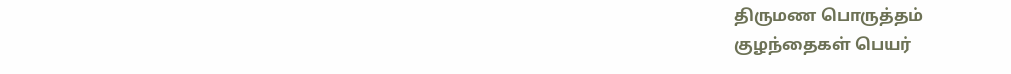திருமண பொருத்தம்
குழந்தைகள் பெயர்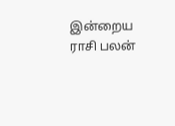இன்றைய ராசி பலன்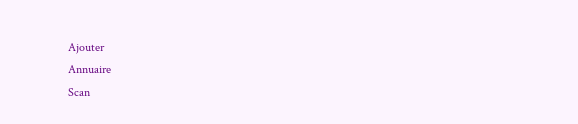Ajouter
Annuaire
Scan